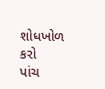શોધખોળ કરો
પાંચ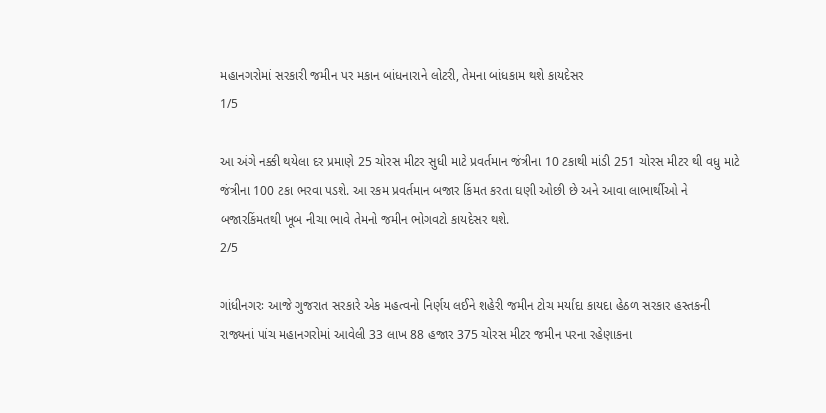મહાનગરોમાં સરકારી જમીન પર મકાન બાંધનારાને લોટરી, તેમના બાંધકામ થશે કાયદેસર
1/5

આ અંગે નક્કી થયેલા દર પ્રમાણે 25 ચોરસ મીટર સુધી માટે પ્રવર્તમાન જંત્રીના 10 ટકાથી માંડી 251 ચોરસ મીટર થી વધુ માટે જંત્રીના 100 ટકા ભરવા પડશે. આ રકમ પ્રવર્તમાન બજાર કિંમત કરતા ઘણી ઓછી છે અને આવા લાભાર્થીઓ ને બજારકિંમતથી ખૂબ નીચા ભાવે તેમનો જમીન ભોગવટો કાયદેસર થશે.
2/5

ગાંધીનગરઃ આજે ગુજરાત સરકારે એક મહત્વનો નિર્ણય લઈને શહેરી જમીન ટોચ મર્યાદા કાયદા હેઠળ સરકાર હસ્તકની રાજ્યનાં પાંચ મહાનગરોમાં આવેલી 33 લાખ 88 હજાર 375 ચોરસ મીટર જમીન પરના રહેણાકના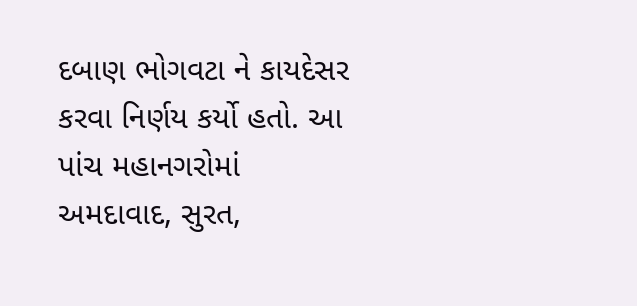દબાણ ભોગવટા ને કાયદેસર કરવા નિર્ણય કર્યો હતો. આ પાંચ મહાનગરોમાં અમદાવાદ, સુરત,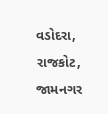વડોદરા, રાજકોટ, જામનગર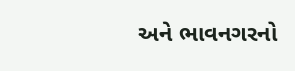અને ભાવનગરનો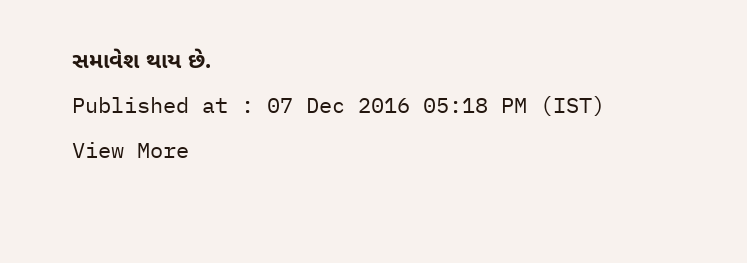સમાવેશ થાય છે.
Published at : 07 Dec 2016 05:18 PM (IST)
View More